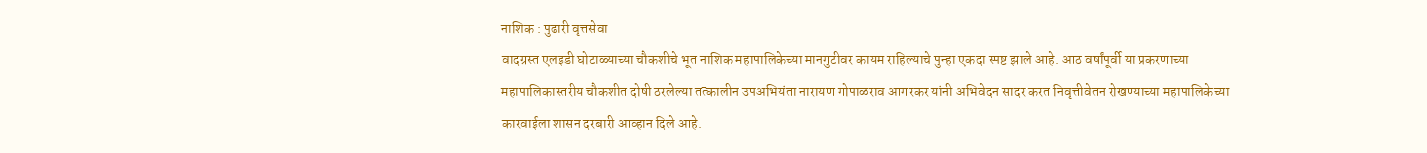नाशिक : पुढारी वृत्तसेवा
वादग्रस्त एलइडी घोटाळ्याच्या चौकशीचे भूत नाशिक महापालिकेच्या मानगुटीवर कायम राहिल्याचे पुन्हा एकदा स्पष्ट झाले आहे. आठ वर्षांपूर्वी या प्रकरणाच्या महापालिकास्तरीय चौकशीत दोषी ठरलेल्या तत्कालीन उपअभियंता नारायण गोपाळराव आगरकर यांनी अभिवेदन सादर करत निवृत्तीवेतन रोखण्याच्या महापालिकेच्या कारवाईला शासन दरबारी आव्हान दिले आहे.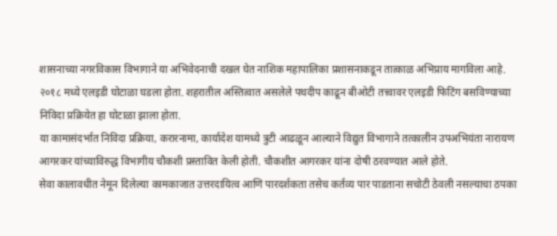शासनाच्या नगरविकास विभागाने या अभिवेदनाची दखल घेत नाशिक महापालिका प्रशासनाकडून तात्काळ अभिप्राय मागविला आहे. २०१८ मध्ये एलइडी घोटाळा घडला होता. शहरातील अस्तित्वात असलेले पथदीप काढून बीओटी तत्त्वावर एलइडी फिटिंग बसविण्याच्या निविदा प्रक्रियेत हा घोटाळा झाला होता.
या कामासंदर्भात निविदा प्रक्रिया, करारनामा, कार्यादेश यामध्ये त्रुटी आढळून आल्याने विद्युत विभागाने तत्कालीन उपअभियंता नारायण आगरकर यांच्याविरुद्ध विभागीय चौकशी प्रस्तावित केली होती. चौकशीत आगरकर यांना दोषी ठरवण्यात आले होते.
सेवा कालावधीत नेमून दिलेल्या कामकाजात उत्तरदायित्व आणि पारदर्शकता तसेच कर्तव्य पार पाडताना सचोटी ठेवली नसल्याचा ठपका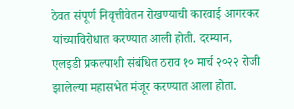ठेवत संपूर्ण निवृत्तीवेतन रोखण्याची कारवाई आगरकर यांच्याविरोधात करण्यात आली होती. दरम्यान, एलइडी प्रकल्पाशी संबंधित ठराव १० मार्च २०२२ रोजी झालेल्या महासभेत मंजूर करण्यात आला होता.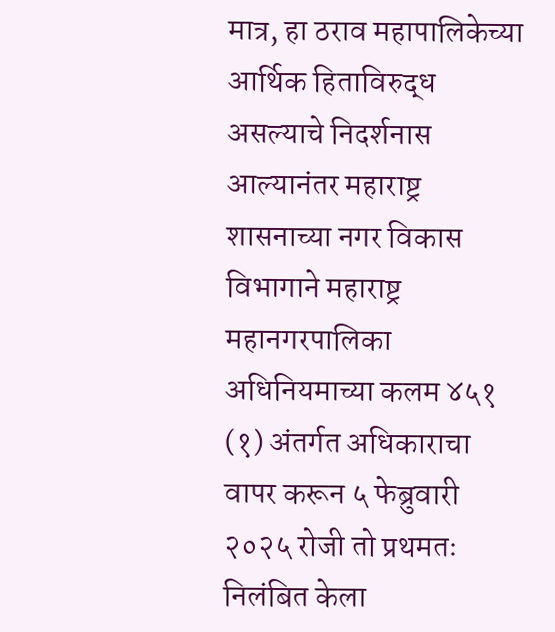मात्र, हा ठराव महापालिकेच्या आर्थिक हिताविरुद्ध असल्याचे निदर्शनास आल्यानंतर महाराष्ट्र शासनाच्या नगर विकास विभागाने महाराष्ट्र महानगरपालिका अधिनियमाच्या कलम ४५१ (१) अंतर्गत अधिकाराचा वापर करून ५ फेब्रुवारी २०२५ रोजी तो प्रथमतः निलंबित केला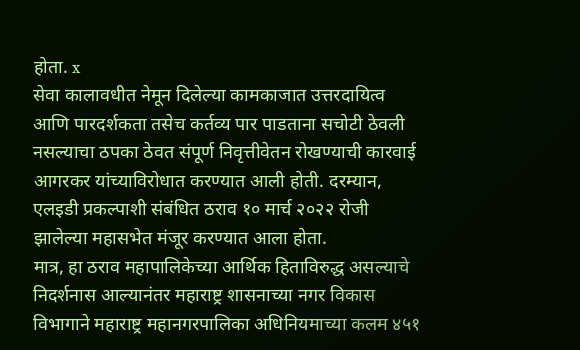होता. x
सेवा कालावधीत नेमून दिलेल्या कामकाजात उत्तरदायित्व आणि पारदर्शकता तसेच कर्तव्य पार पाडताना सचोटी ठेवली नसल्याचा ठपका ठेवत संपूर्ण निवृत्तीवेतन रोखण्याची कारवाई आगरकर यांच्याविरोधात करण्यात आली होती. दरम्यान, एलइडी प्रकल्पाशी संबंधित ठराव १० मार्च २०२२ रोजी झालेल्या महासभेत मंजूर करण्यात आला होता.
मात्र, हा ठराव महापालिकेच्या आर्थिक हिताविरुद्ध असल्याचे निदर्शनास आल्यानंतर महाराष्ट्र शासनाच्या नगर विकास विभागाने महाराष्ट्र महानगरपालिका अधिनियमाच्या कलम ४५१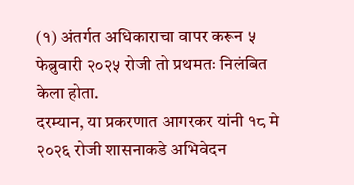(१) अंतर्गत अधिकाराचा वापर करून ५ फेब्रुवारी २०२५ रोजी तो प्रथमतः निलंबित केला होता.
दरम्यान, या प्रकरणात आगरकर यांनी १८ मे २०२६ रोजी शासनाकडे अभिवेदन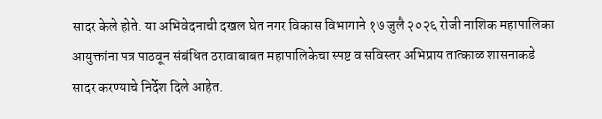सादर केले होते. या अभिवेदनाची दखल घेत नगर विकास विभागाने १७ जुलै २०२६ रोजी नाशिक महापालिका आयुक्तांना पत्र पाठवून संबंधित ठरावाबाबत महापालिकेचा स्पष्ट व सविस्तर अभिप्राय तात्काळ शासनाकडे सादर करण्याचे निर्देश दिले आहेत.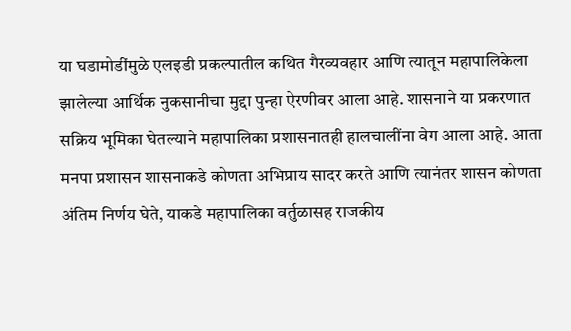या घडामोडींमुळे एलइडी प्रकल्पातील कथित गैरव्यवहार आणि त्यातून महापालिकेला झालेल्या आर्थिक नुकसानीचा मुद्दा पुन्हा ऐरणीवर आला आहे. शासनाने या प्रकरणात सक्रिय भूमिका घेतल्याने महापालिका प्रशासनातही हालचालींना वेग आला आहे. आता मनपा प्रशासन शासनाकडे कोणता अभिप्राय सादर करते आणि त्यानंतर शासन कोणता अंतिम निर्णय घेते, याकडे महापालिका वर्तुळासह राजकीय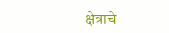क्षेत्राचे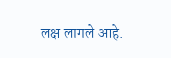लक्ष लागले आहे.